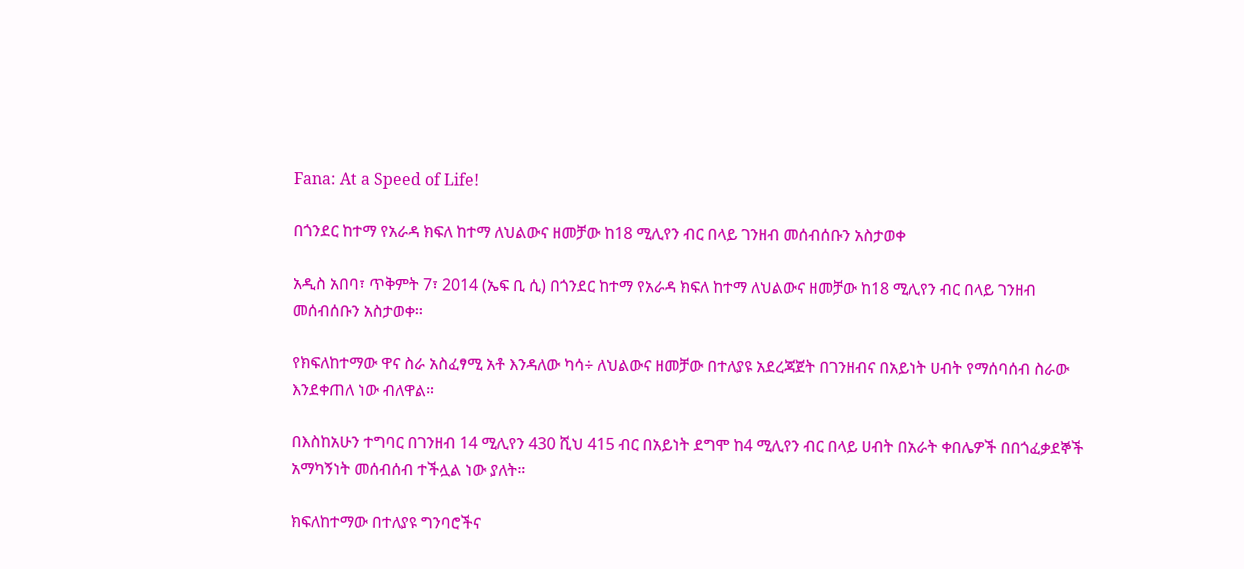Fana: At a Speed of Life!

በጎንደር ከተማ የአራዳ ክፍለ ከተማ ለህልውና ዘመቻው ከ18 ሚሊየን ብር በላይ ገንዘብ መሰብሰቡን አስታወቀ

አዲስ አበባ፣ ጥቅምት 7፣ 2014 (ኤፍ ቢ ሲ) በጎንደር ከተማ የአራዳ ክፍለ ከተማ ለህልውና ዘመቻው ከ18 ሚሊየን ብር በላይ ገንዘብ መሰብሰቡን አስታወቀ፡፡

የክፍለከተማው ዋና ስራ አስፈፃሚ አቶ እንዳለው ካሳ÷ ለህልውና ዘመቻው በተለያዩ አደረጃጀት በገንዘብና በአይነት ሀብት የማሰባሰብ ስራው እንደቀጠለ ነው ብለዋል።

በእስከአሁን ተግባር በገንዘብ 14 ሚሊየን 430 ሺህ 415 ብር በአይነት ደግሞ ከ4 ሚሊየን ብር በላይ ሀብት በአራት ቀበሌዎች በበጎፈቃደኞች አማካኝነት መሰብሰብ ተችሏል ነው ያለት።

ክፍለከተማው በተለያዩ ግንባሮችና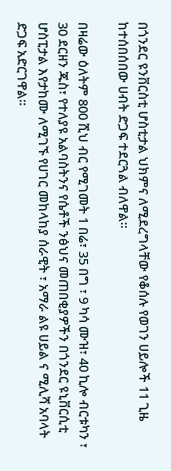በጎንደር ዩንቨርስቲ ሆስቲታል ህክምና ለሚደረግላቸው የቆሰሉ የወገን ሀይሎች 11 ጊዜ ከተሰበሰበው ሀብት ድጋፍ ተደርጓል ብለዋል።

በዛሬው ዕለትም 800 ሺህ ብር የሚገመት 1 በሬ፣ 35 በግ ፣ 9 ካሳ ሙዝ፣ 40 ኪሎ ብርቱካን ፣ 30 ደርዘን ጁስ፣ የተለያዩ አልባስትንና የሴቶች ንፅህና መጠበቂያዎችን በጎንደር ዩኒቨርሲቲ ሆስፒታል እየታከሙ ለሚገኙ የሀገር መከላከያ ሰራዊት ፣ አማራ ልዩ ሀይል ና ሚሊሻ አባላት ድጋፍ አድርገዋል።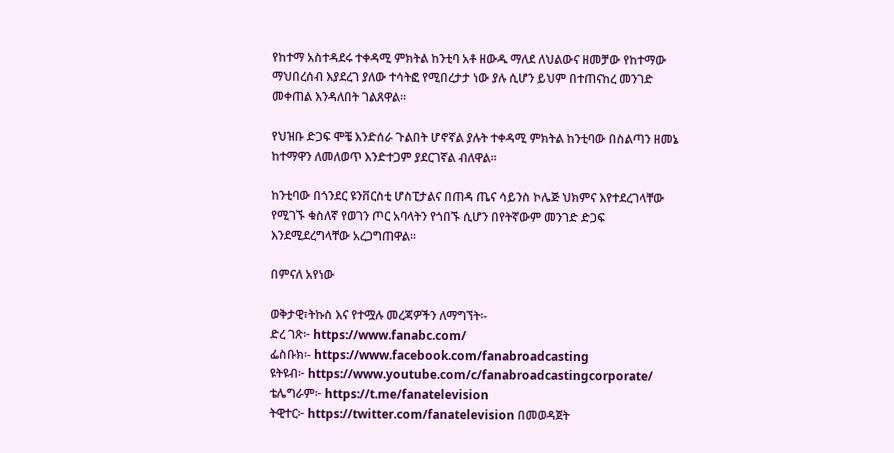የከተማ አስተዳደሩ ተቀዳሚ ምክትል ከንቲባ አቶ ዘውዱ ማለደ ለህልውና ዘመቻው የከተማው ማህበረሰብ እያደረገ ያለው ተሳትፎ የሚበረታታ ነው ያሉ ሲሆን ይህም በተጠናከረ መንገድ መቀጠል እንዳለበት ገልጸዋል።

የህዝቡ ድጋፍ ሞቼ እንድሰራ ጉልበት ሆኖኛል ያሉት ተቀዳሚ ምክትል ከንቲባው በስልጣን ዘመኔ ከተማዋን ለመለወጥ እንድተጋም ያደርገኛል ብለዋል።

ከንቲባው በጎንደር ዩንቨርስቲ ሆስፒታልና በጠዳ ጤና ሳይንስ ኮሌጅ ህክምና እየተደረገላቸው የሚገኙ ቁስለኛ የወገን ጦር አባላትን የጎበኙ ሲሆን በየትኛውም መንገድ ድጋፍ እንደሚደረግላቸው አረጋግጠዋል።

በምናለ አየነው

ወቅታዊ፣ትኩስ እና የተሟሉ መረጃዎችን ለማግኘት፡-
ድረ ገጽ፦ https://www.fanabc.com/
ፌስቡክ፡- https://www.facebook.com/fanabroadcasting
ዩትዩብ፦ https://www.youtube.com/c/fanabroadcastingcorporate/
ቴሌግራም፦ https://t.me/fanatelevision
ትዊተር፦ https://twitter.com/fanatelevision በመወዳጀት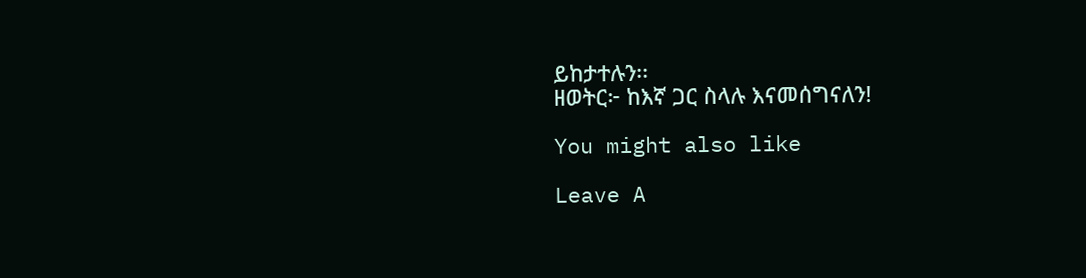ይከታተሉን፡፡
ዘወትር፦ ከእኛ ጋር ስላሉ እናመሰግናለን!

You might also like

Leave A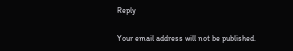Reply

Your email address will not be published.